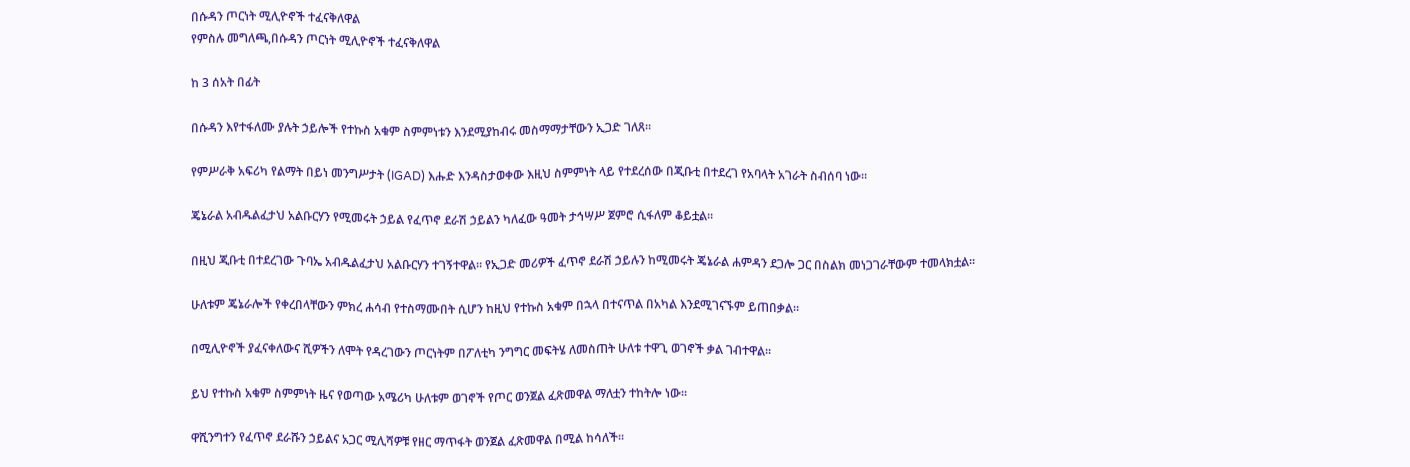በሱዳን ጦርነት ሚሊዮኖች ተፈናቅለዋል
የምስሉ መግለጫ,በሱዳን ጦርነት ሚሊዮኖች ተፈናቅለዋል

ከ 3 ሰአት በፊት

በሱዳን እየተፋለሙ ያሉት ኃይሎች የተኩስ አቁም ስምምነቱን እንደሚያከብሩ መስማማታቸውን ኢጋድ ገለጸ።

የምሥራቅ አፍሪካ የልማት በይነ መንግሥታት (IGAD) እሑድ እንዳስታወቀው እዚህ ስምምነት ላይ የተደረሰው በጂቡቲ በተደረገ የአባላት አገራት ስብሰባ ነው።

ጄኔራል አብዱልፈታህ አልቡርሃን የሚመሩት ኃይል የፈጥኖ ደራሽ ኃይልን ካለፈው ዓመት ታኅሣሥ ጀምሮ ሲፋለም ቆይቷል።

በዚህ ጂቡቲ በተደረገው ጉባኤ አብዱልፈታህ አልቡርሃን ተገኝተዋል። የኢጋድ መሪዎች ፈጥኖ ደራሽ ኃይሉን ከሚመሩት ጄኔራል ሐምዳን ደጋሎ ጋር በስልክ መነጋገራቸውም ተመላክቷል።

ሁለቱም ጄኔራሎች የቀረበላቸውን ምክረ ሐሳብ የተስማሙበት ሲሆን ከዚህ የተኩስ አቁም በኋላ በተናጥል በአካል እንደሚገናኙም ይጠበቃል።

በሚሊዮኖች ያፈናቀለውና ሺዎችን ለሞት የዳረገውን ጦርነትም በፖለቲካ ንግግር መፍትሄ ለመስጠት ሁለቱ ተዋጊ ወገኖች ቃል ገብተዋል።

ይህ የተኩስ አቁም ስምምነት ዜና የወጣው አሜሪካ ሁለቱም ወገኖች የጦር ወንጀል ፈጽመዋል ማለቷን ተከትሎ ነው።

ዋሺንግተን የፈጥኖ ደራሹን ኃይልና አጋር ሚሊሻዎቹ የዘር ማጥፋት ወንጀል ፈጽመዋል በሚል ከሳለች።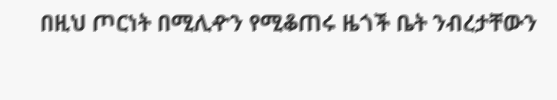በዚህ ጦርነት በሚሊዯን የሚቆጠሩ ዜጎች ቤት ንብረታቸውን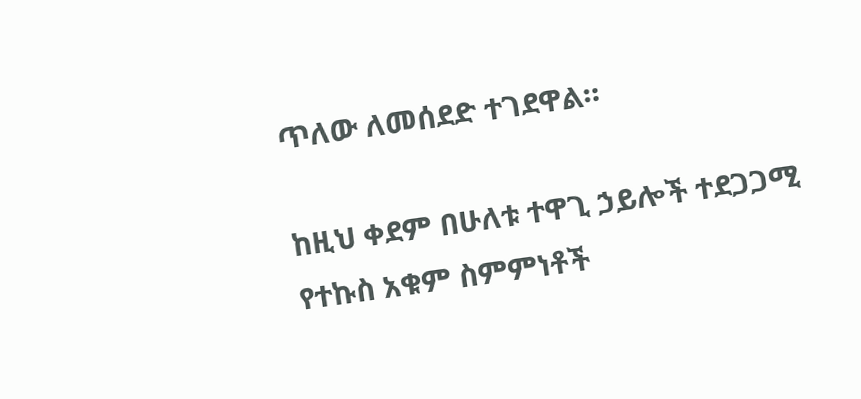ጥለው ለመሰደድ ተገደዋል።

ከዚህ ቀደም በሁለቱ ተዋጊ ኃይሎች ተደጋጋሚ የተኩስ አቁም ስምምነቶች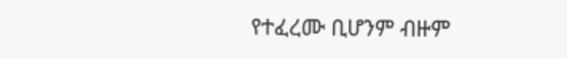የተፈረሙ ቢሆንም ብዙም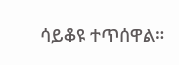ሳይቆዩ ተጥሰዋል።